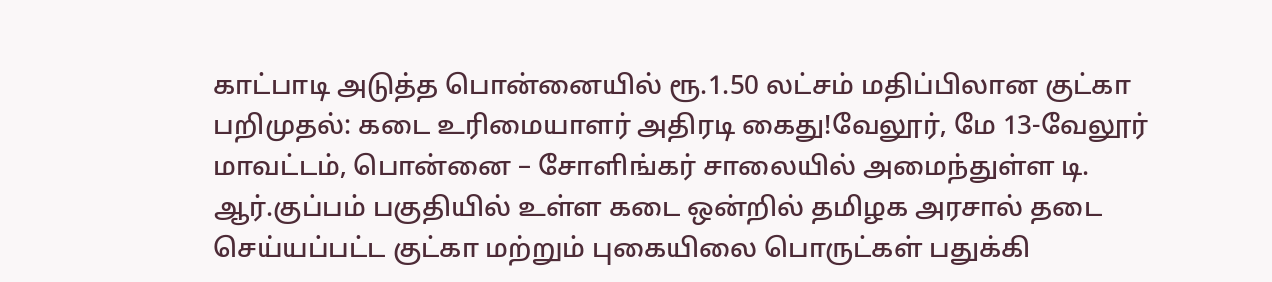காட்பாடி அடுத்த பொன்னையில் ரூ.1.50 லட்சம் மதிப்பிலான குட்கா பறிமுதல்: கடை உரிமையாளர் அதிரடி கைது!வேலூர், மே 13-வேலூர் மாவட்டம், பொன்னை – சோளிங்கர் சாலையில் அமைந்துள்ள டி. ஆர்.குப்பம் பகுதியில் உள்ள கடை ஒன்றில் தமிழக அரசால் தடை செய்யப்பட்ட குட்கா மற்றும் புகையிலை பொருட்கள் பதுக்கி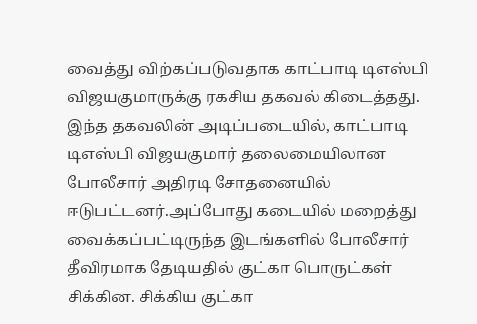வைத்து விற்கப்படுவதாக காட்பாடி டிஎஸ்பி விஜயகுமாருக்கு ரகசிய தகவல் கிடைத்தது. இந்த தகவலின் அடிப்படையில், காட்பாடி டிஎஸ்பி விஜயகுமார் தலைமையிலான போலீசார் அதிரடி சோதனையில் ஈடுபட்டனர்.அப்போது கடையில் மறைத்து வைக்கப்பட்டிருந்த இடங்களில் போலீசார் தீவிரமாக தேடியதில் குட்கா பொருட்கள் சிக்கின. சிக்கிய குட்கா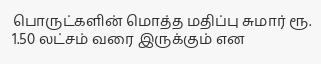பொருட்களின் மொத்த மதிப்பு சுமார் ரூ. 1.50 லட்சம் வரை இருக்கும் என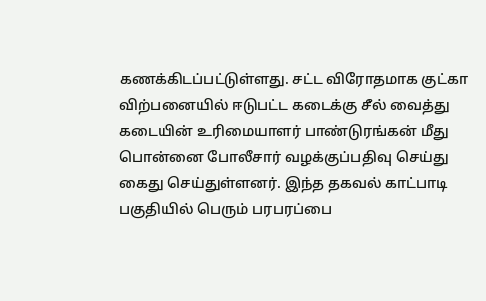கணக்கிடப்பட்டுள்ளது. சட்ட விரோதமாக குட்கா விற்பனையில் ஈடுபட்ட கடைக்கு சீல் வைத்து கடையின் உரிமையாளர் பாண்டுரங்கன் மீது பொன்னை போலீசார் வழக்குப்பதிவு செய்து கைது செய்துள்ளனர். இந்த தகவல் காட்பாடி பகுதியில் பெரும் பரபரப்பை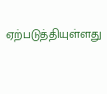ஏற்படுத்தியுள்ளது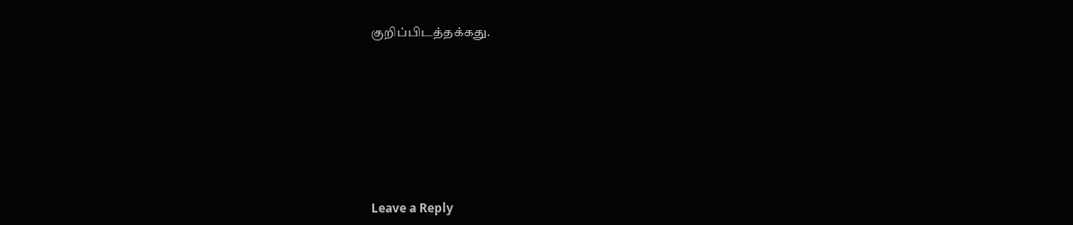குறிப்பிடத்தக்கது.










Leave a Reply